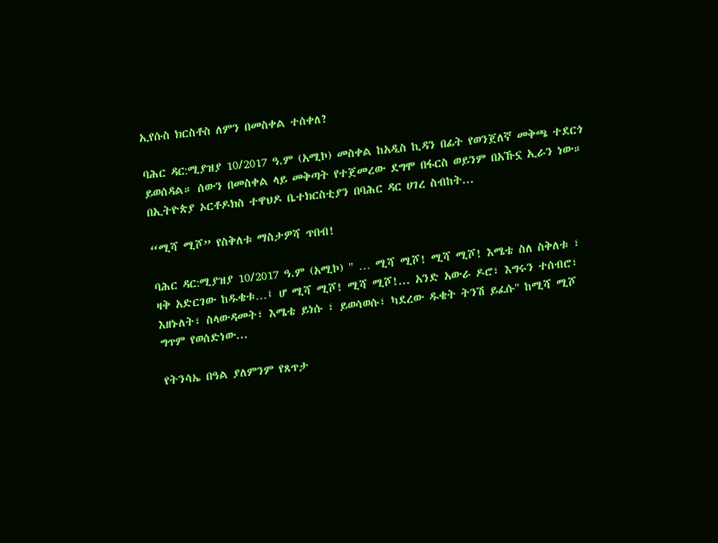ኢየሱስ ክርስቶስ ለምን በመስቀል ተሰቀለ?

ባሕር ዳር:ሚያዝያ 10/2017 ዓ.ም (አሚኮ) መስቀል ከአዲስ ኪዳን በፊት የወንጀለኛ መቅጫ ተደርጎ ይወሰዳል። ሰውን በመስቀል ላይ መቅጣት የተጀመረው ደግሞ በፋርስ ወይንም በአኹኗ ኢራን ነው። በኢትዮጵያ ኦርቶዶክስ ተዋህዶ ቤተክርስቲያን በባሕር ዳር ሀገረ ስብከት...

“ሚሻ ሚሾ” የስቅለቱ ማስታዎሻ ጥበብ!

ባሕር ዳር:ሚያዝያ 10/2017 ዓ.ም (አሚኮ) " … ሚሻ ሚሾ! ሚሻ ሚሾ! እሜቴ ስለ ስቅለቱ ፣ ዛቅ አድርገው ከዱቄቱ…፤ ሆ ሚሻ ሚሾ! ሚሻ ሚሾ!... አንድ አውራ ዶሮ፣ እግሩን ተሰብሮ፣ እዘኑለት፣ ስላውዳመት፣ እሜቴ ይነሱ ፣ ይወሳወሱ፣ ካደረው ዱቄት ትንሽ ይፈሱ" ከሚሻ ሚሾ ግጥም የወሰድነው...

የትንሳኤ በዓል ያለምንም የጸጥታ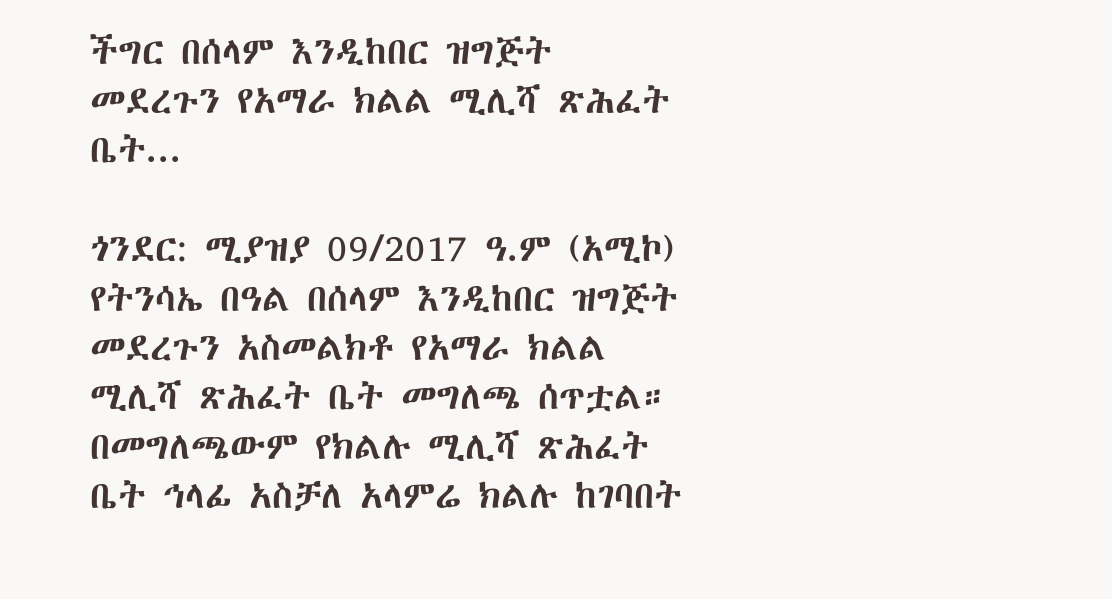ችግር በሰላም እንዲከበር ዝግጅት መደረጉን የአማራ ክልል ሚሊሻ ጽሕፈት ቤት...

ጎንደር: ሚያዝያ 09/2017 ዓ.ም (አሚኮ) የትንሳኤ በዓል በሰላም እንዲከበር ዝግጅት መደረጉን አስመልክቶ የአማራ ክልል ሚሊሻ ጽሕፈት ቤት መግለጫ ሰጥቷል። በመግለጫውም የክልሉ ሚሊሻ ጽሕፈት ቤት ኅላፊ አስቻለ አላምሬ ክልሉ ከገባበት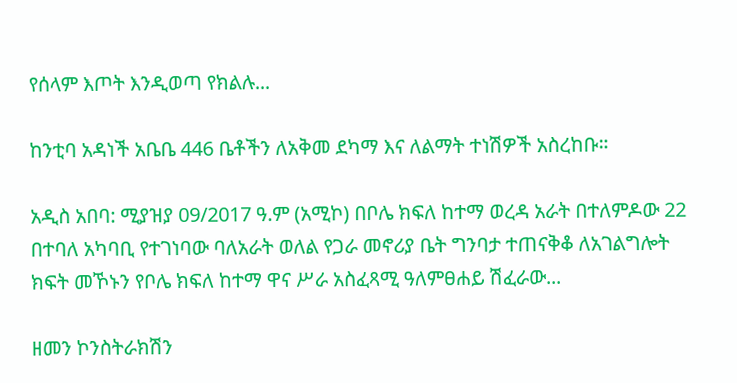የሰላም እጦት እንዲወጣ የክልሉ...

ከንቲባ አዳነች አቤቤ 446 ቤቶችን ለአቅመ ደካማ እና ለልማት ተነሽዎች አስረከቡ።

አዲስ አበባ: ሚያዝያ 09/2017 ዓ.ም (አሚኮ) በቦሌ ክፍለ ከተማ ወረዳ አራት በተለምዶው 22 በተባለ አካባቢ የተገነባው ባለአራት ወለል የጋራ መኖሪያ ቤት ግንባታ ተጠናቅቆ ለአገልግሎት ክፍት መኾኑን የቦሌ ክፍለ ከተማ ዋና ሥራ አስፈጻሚ ዓለምፀሐይ ሽፈራው...

ዘመን ኮንስትራክሽን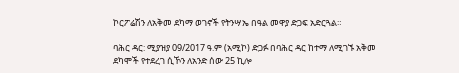ኮርፖሬሽን ለአቅመ ደካማ ወገኖች የትንሣኤ በዓል መዋያ ድጋፍ አድርጓል።

ባሕር ዳር: ሚያዝያ 09/2017 ዓ.ም (አሚኮ) ድጋፉ በባሕር ዳር ከተማ ለሚገኙ አቅመ ደካሞች የተደረገ ሲኾን ለአንድ ሰው 25 ኪሎ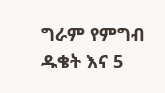ግራም የምግብ ዱቄት እና 5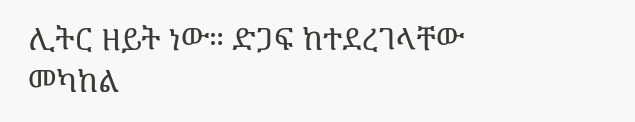ሊትር ዘይት ነው። ድጋፍ ከተደረገላቸው መካከል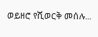ወይዘሮ የሺወርቅ መሰሉ...